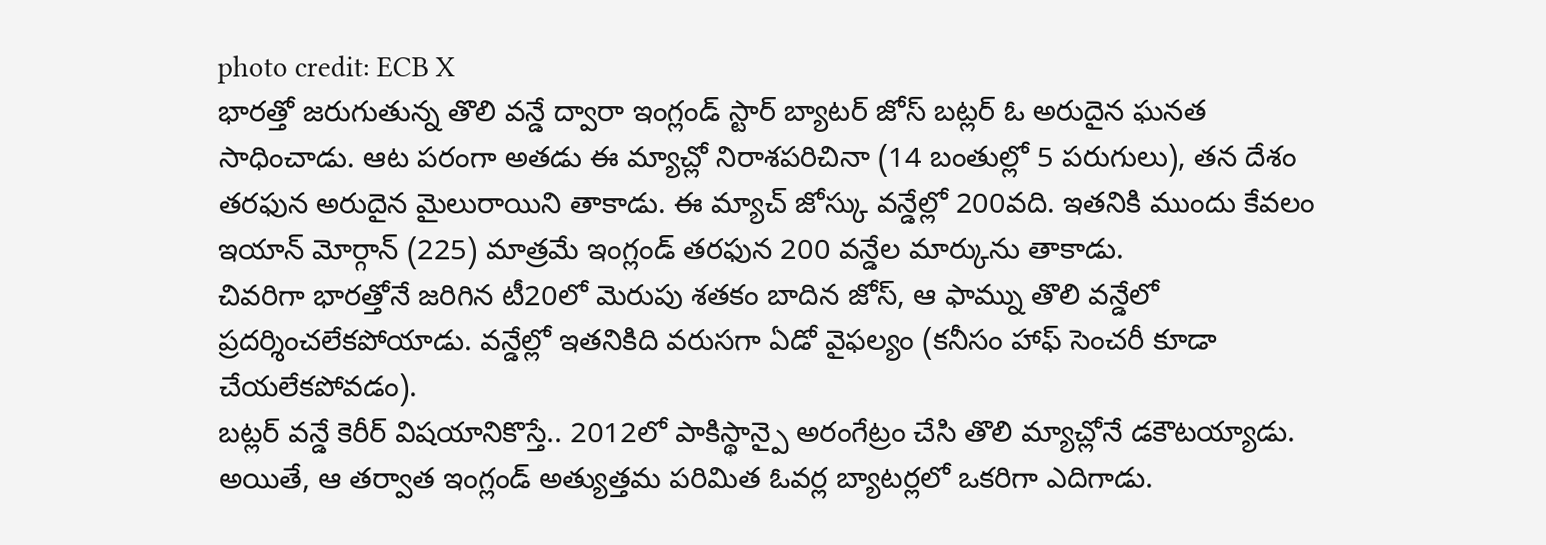photo credit: ECB X
భారత్తో జరుగుతున్న తొలి వన్డే ద్వారా ఇంగ్లండ్ స్టార్ బ్యాటర్ జోస్ బట్లర్ ఓ అరుదైన ఘనత సాధించాడు. ఆట పరంగా అతడు ఈ మ్యాచ్లో నిరాశపరిచినా (14 బంతుల్లో 5 పరుగులు), తన దేశం తరఫున అరుదైన మైలురాయిని తాకాడు. ఈ మ్యాచ్ జోస్కు వన్డేల్లో 200వది. ఇతనికి ముందు కేవలం ఇయాన్ మోర్గాన్ (225) మాత్రమే ఇంగ్లండ్ తరఫున 200 వన్డేల మార్కును తాకాడు.
చివరిగా భారత్తోనే జరిగిన టీ20లో మెరుపు శతకం బాదిన జోస్, ఆ ఫామ్ను తొలి వన్డేలో ప్రదర్శించలేకపోయాడు. వన్డేల్లో ఇతనికిది వరుసగా ఏడో వైఫల్యం (కనీసం హాఫ్ సెంచరీ కూడా చేయలేకపోవడం).
బట్లర్ వన్డే కెరీర్ విషయానికొస్తే.. 2012లో పాకిస్థాన్పై అరంగేట్రం చేసి తొలి మ్యాచ్లోనే డకౌటయ్యాడు. అయితే, ఆ తర్వాత ఇంగ్లండ్ అత్యుత్తమ పరిమిత ఓవర్ల బ్యాటర్లలో ఒకరిగా ఎదిగాడు.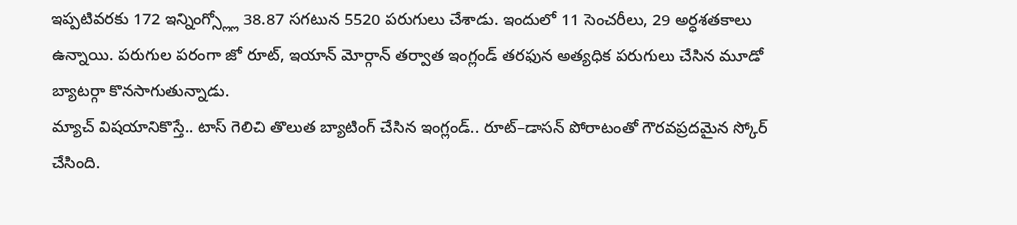ఇప్పటివరకు 172 ఇన్నింగ్స్ల్లో 38.87 సగటున 5520 పరుగులు చేశాడు. ఇందులో 11 సెంచరీలు, 29 అర్ధశతకాలు ఉన్నాయి. పరుగుల పరంగా జో రూట్, ఇయాన్ మోర్గాన్ తర్వాత ఇంగ్లండ్ తరఫున అత్యధిక పరుగులు చేసిన మూడో బ్యాటర్గా కొనసాగుతున్నాడు.
మ్యాచ్ విషయానికొస్తే.. టాస్ గెలిచి తొలుత బ్యాటింగ్ చేసిన ఇంగ్లండ్.. రూట్–డాసన్ పోరాటంతో గౌరవప్రదమైన స్కోర్ చేసింది.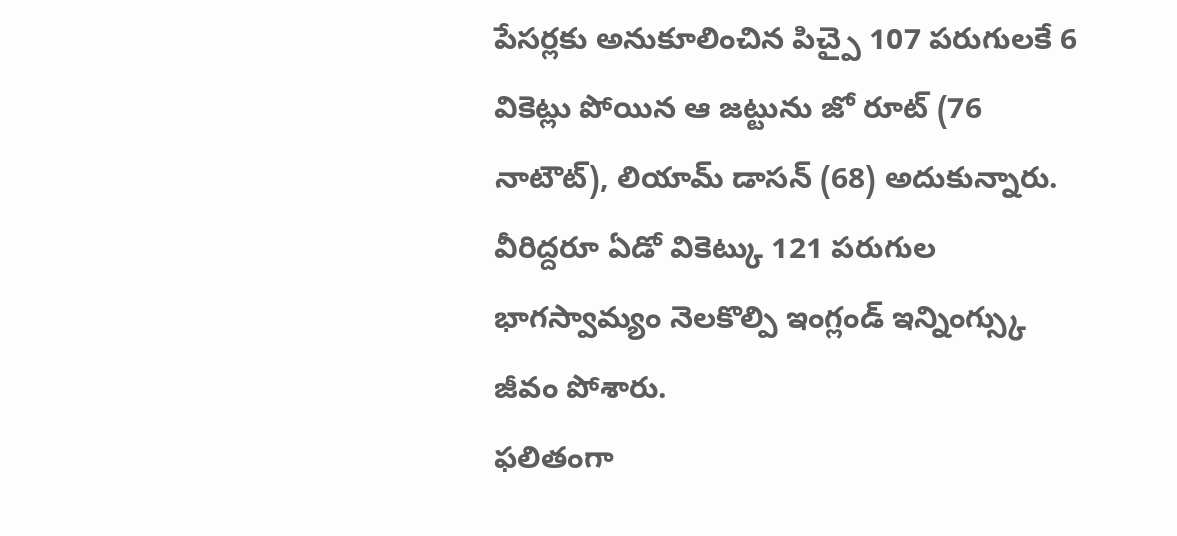పేసర్లకు అనుకూలించిన పిచ్పై 107 పరుగులకే 6 వికెట్లు పోయిన ఆ జట్టును జో రూట్ (76 నాటౌట్), లియామ్ డాసన్ (68) అదుకున్నారు. వీరిద్దరూ ఏడో వికెట్కు 121 పరుగుల భాగస్వామ్యం నెలకొల్పి ఇంగ్లండ్ ఇన్నింగ్స్కు జీవం పోశారు.
ఫలితంగా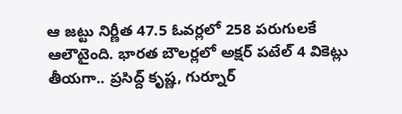ఆ జట్టు నిర్ణీత 47.5 ఓవర్లలో 258 పరుగులకే ఆలౌటైంది. భారత బౌలర్లలో అక్షర్ పటేల్ 4 వికెట్లు తీయగా.. ప్రసిద్ద్ కృష్ణ, గుర్నూర్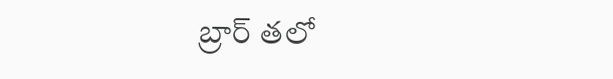బ్రార్ తలో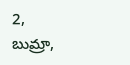2, బుమ్రా,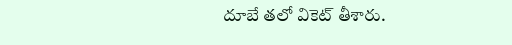దూబే తలో వికెట్ తీశారు.